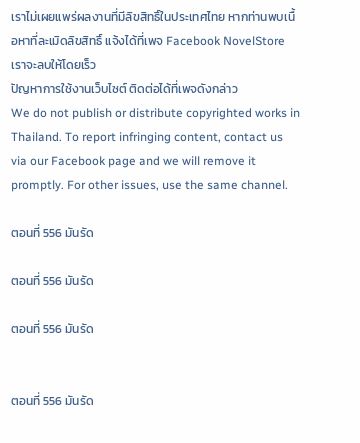เราไม่เผยแพร่ผลงานที่มีลิขสิทธิ์ในประเทศไทย หากท่านพบเนื้อหาที่ละเมิดลิขสิทธิ์ แจ้งได้ที่เพจ Facebook NovelStore เราจะลบให้โดยเร็ว
ปัญหาการใช้งานเว็บไซต์ ติดต่อได้ที่เพจดังกล่าว
We do not publish or distribute copyrighted works in Thailand. To report infringing content, contact us via our Facebook page and we will remove it promptly. For other issues, use the same channel.

ตอนที่ 556 มันรัด

ตอนที่ 556 มันรัด

ตอนที่ 556 มันรัด


ตอนที่ 556 มันรัด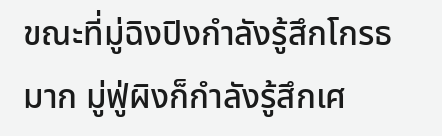ขณะที่มู่ฉิงปิงกำลังรู้สึกโกรธมาก มู่ฟู่ผิงก็กำลังรู้สึกเศ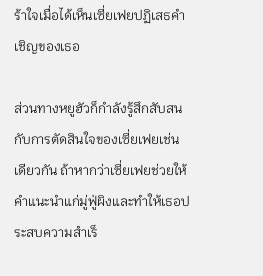ร้าใจเมื่อได้เห็นเซี่ยเฟยปฏิเสธคำเชิญของเธอ

ส่วนทางหยูฮัวก็กำลังรู้สึกสับสนกับการตัดสินใจของเซี่ยเฟยเช่นเดียวกัน ถ้าหากว่าเซี่ยเฟยช่วยให้คำแนะนำแก่มู่ฟู่ผิงและทำให้เธอประสบความสำเร็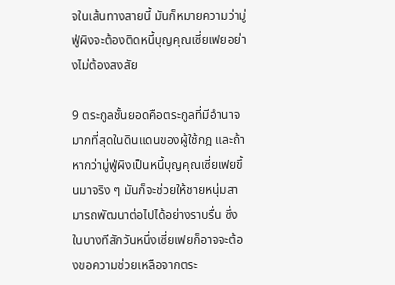จในเส้นทางสายนี้ มันก็หมายความว่ามู่ฟู่ผิงจะต้องติดหนี้บุญคุณเซี่ยเฟยอย่างไม่ต้องสงสัย

9 ตระกูลชั้นยอดคือตระกูลที่มีอำนาจมากที่สุดในดินแดนของผู้ใช้กฎ และถ้าหากว่ามู่ฟู่ผิงเป็นหนี้บุญคุณเซี่ยเฟยขึ้นมาจริง ๆ มันก็จะช่วยให้ชายหนุ่มสามารถพัฒนาต่อไปได้อย่างราบรื่น ซึ่งในบางทีสักวันหนึ่งเซี่ยเฟยก็อาจจะต้องขอความช่วยเหลือจากตระ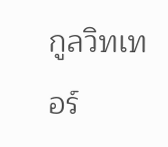กูลวิทเทอร์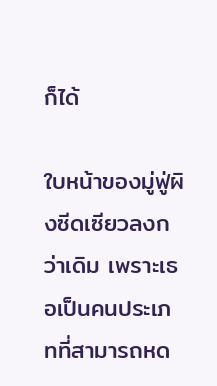ก็ได้

ใบหน้าของมู่ฟู่ผิงซีดเซียวลงกว่าเดิม เพราะเธอเป็นคนประเภทที่สามารถหด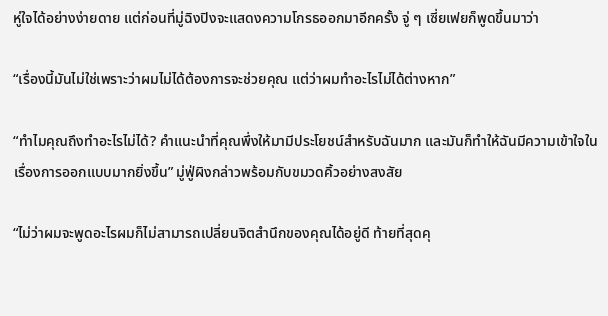หู่ใจได้อย่างง่ายดาย แต่ก่อนที่มู่ฉิงปิงจะแสดงความโกรธออกมาอีกครั้ง จู่ ๆ เซี่ยเฟยก็พูดขึ้นมาว่า

“เรื่องนี้มันไม่ใช่เพราะว่าผมไม่ได้ต้องการจะช่วยคุณ แต่ว่าผมทำอะไรไม่ได้ต่างหาก”

“ทำไมคุณถึงทำอะไรไม่ได้? คำแนะนำที่คุณพึ่งให้มามีประโยชน์สำหรับฉันมาก และมันก็ทำให้ฉันมีความเข้าใจในเรื่องการออกแบบมากยิ่งขึ้น” มู่ฟู่ผิงกล่าวพร้อมกับขมวดคิ้วอย่างสงสัย

“ไม่ว่าผมจะพูดอะไรผมก็ไม่สามารถเปลี่ยนจิตสำนึกของคุณได้อยู่ดี ท้ายที่สุดคุ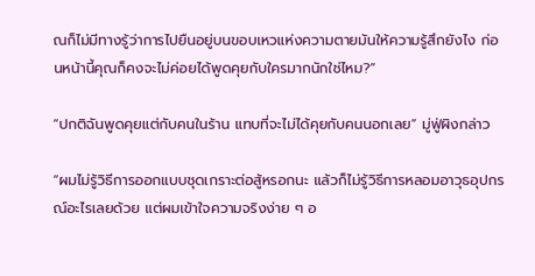ณก็ไม่มีทางรู้ว่าการไปยืนอยู่บนขอบเหวแห่งความตายมันให้ความรู้สึกยังไง ก่อนหน้านี้คุณก็คงจะไม่ค่อยได้พูดคุยกับใครมากนักใช่ไหม?”

“ปกติฉันพูดคุยแต่กับคนในร้าน แทบที่จะไม่ได้คุยกับคนนอกเลย” มู่ฟู่ผิงกล่าว

“ผมไม่รู้วิธีการออกแบบชุดเกราะต่อสู้หรอกนะ แล้วก็ไม่รู้วิธีการหลอมอาวุธอุปกรณ์อะไรเลยด้วย แต่ผมเข้าใจความจริงง่าย ๆ อ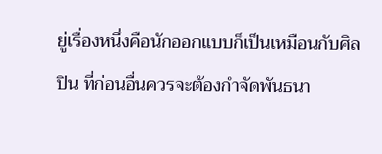ยู่เรื่องหนึ่งคือนักออกแบบก็เป็นเหมือนกับศิลปิน ที่ก่อนอื่นควรจะต้องกำจัดพันธนา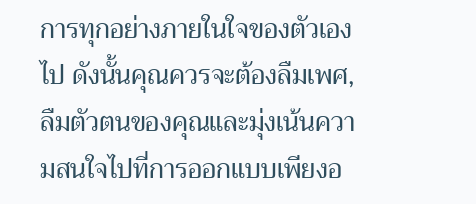การทุกอย่างภายในใจของตัวเองไป ดังนั้นคุณควรจะต้องลืมเพศ, ลืมตัวตนของคุณและมุ่งเน้นความสนใจไปที่การออกแบบเพียงอ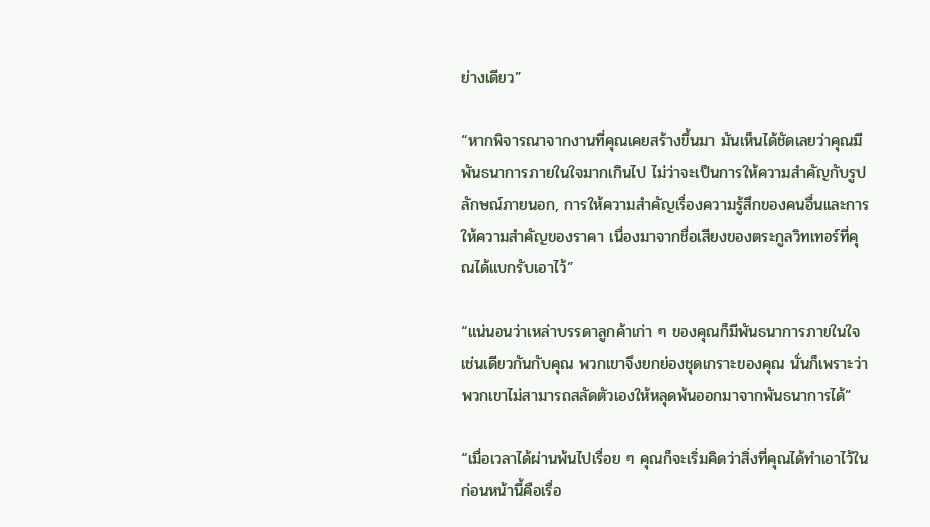ย่างเดียว”

“หากพิจารณาจากงานที่คุณเคยสร้างขึ้นมา มันเห็นได้ชัดเลยว่าคุณมีพันธนาการภายในใจมากเกินไป ไม่ว่าจะเป็นการให้ความสำคัญกับรูปลักษณ์ภายนอก, การให้ความสำคัญเรื่องความรู้สึกของคนอื่นและการให้ความสำคัญของราคา เนื่องมาจากชื่อเสียงของตระกูลวิทเทอร์ที่คุณได้แบกรับเอาไว้”

“แน่นอนว่าเหล่าบรรดาลูกค้าเก่า ๆ ของคุณก็มีพันธนาการภายในใจเช่นเดียวกันกับคุณ พวกเขาจึงยกย่องชุดเกราะของคุณ นั่นก็เพราะว่าพวกเขาไม่สามารถสลัดตัวเองให้หลุดพ้นออกมาจากพันธนาการได้”

“เมื่อเวลาได้ผ่านพ้นไปเรื่อย ๆ คุณก็จะเริ่มคิดว่าสิ่งที่คุณได้ทำเอาไว้ในก่อนหน้านี้คือเรื่อ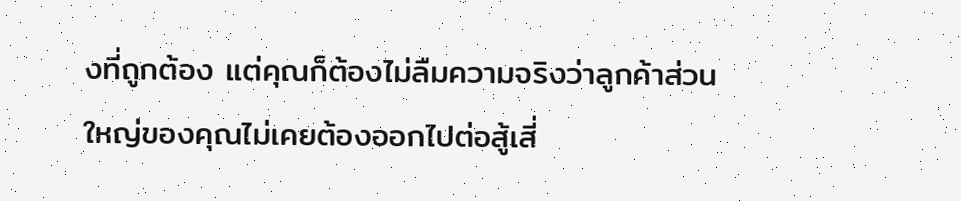งที่ถูกต้อง แต่คุณก็ต้องไม่ลืมความจริงว่าลูกค้าส่วนใหญ่ของคุณไม่เคยต้องออกไปต่อสู้เสี่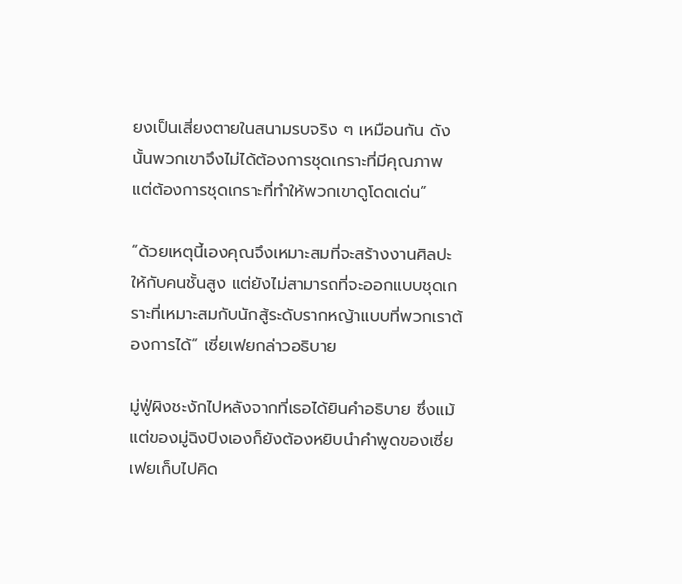ยงเป็นเสี่ยงตายในสนามรบจริง ๆ เหมือนกัน ดังนั้นพวกเขาจึงไม่ได้ต้องการชุดเกราะที่มีคุณภาพ แต่ต้องการชุดเกราะที่ทำให้พวกเขาดูโดดเด่น”

“ด้วยเหตุนี้เองคุณจึงเหมาะสมที่จะสร้างงานศิลปะให้กับคนชั้นสูง แต่ยังไม่สามารถที่จะออกแบบชุดเกราะที่เหมาะสมกับนักสู้ระดับรากหญ้าแบบที่พวกเราต้องการได้” เซี่ยเฟยกล่าวอธิบาย

มู่ฟู่ผิงชะงักไปหลังจากที่เธอได้ยินคำอธิบาย ซึ่งแม้แต่ของมู่ฉิงปิงเองก็ยังต้องหยิบนำคำพูดของเซี่ยเฟยเก็บไปคิด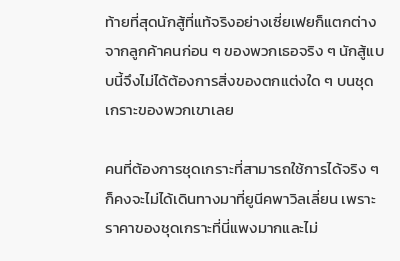ท้ายที่สุดนักสู้ที่แท้จริงอย่างเซี่ยเฟยก็แตกต่างจากลูกค้าคนก่อน ๆ ของพวกเธอจริง ๆ นักสู้แบบนี้จึงไม่ได้ต้องการสิ่งของตกแต่งใด ๆ บนชุดเกราะของพวกเขาเลย

คนที่ต้องการชุดเกราะที่สามารถใช้การได้จริง ๆ ก็คงจะไม่ได้เดินทางมาที่ยูนีคพาวิลเลี่ยน เพราะราคาของชุดเกราะที่นี่แพงมากและไม่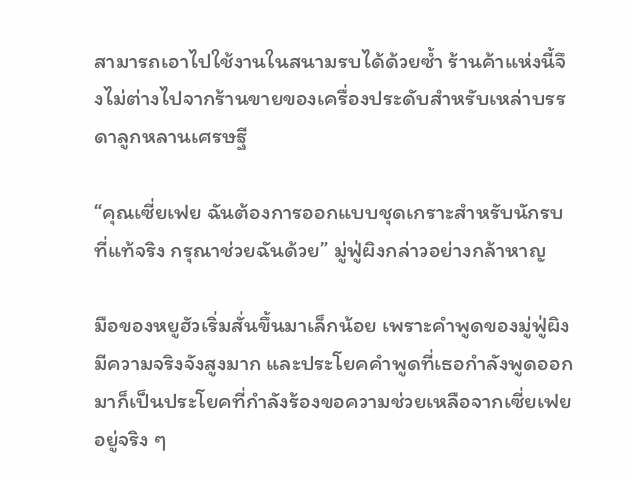สามารถเอาไปใช้งานในสนามรบได้ด้วยซ้ำ ร้านค้าแห่งนี้จึงไม่ต่างไปจากร้านขายของเครื่องประดับสำหรับเหล่าบรรดาลูกหลานเศรษฐี

“คุณเซี่ยเฟย ฉันต้องการออกแบบชุดเกราะสำหรับนักรบที่แท้จริง กรุณาช่วยฉันด้วย” มู่ฟู่ผิงกล่าวอย่างกล้าหาญ

มือของหยูฮัวเริ่มสั่นขึ้นมาเล็กน้อย เพราะคำพูดของมู่ฟู่ผิงมีความจริงจังสูงมาก และประโยคคำพูดที่เธอกำลังพูดออกมาก็เป็นประโยคที่กำลังร้องขอความช่วยเหลือจากเซี่ยเฟยอยู่จริง ๆ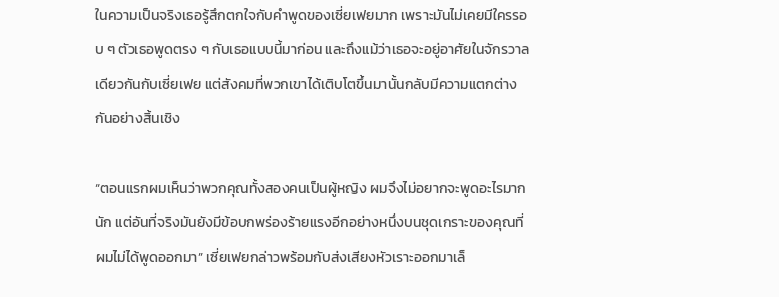ในความเป็นจริงเธอรู้สึกตกใจกับคำพูดของเซี่ยเฟยมาก เพราะมันไม่เคยมีใครรอบ ๆ ตัวเธอพูดตรง ๆ กับเธอแบบนี้มาก่อน และถึงแม้ว่าเธอจะอยู่อาศัยในจักรวาลเดียวกันกับเซี่ยเฟย แต่สังคมที่พวกเขาได้เติบโตขึ้นมานั้นกลับมีความแตกต่างกันอย่างสิ้นเชิง

“ตอนแรกผมเห็นว่าพวกคุณทั้งสองคนเป็นผู้หญิง ผมจึงไม่อยากจะพูดอะไรมากนัก แต่อันที่จริงมันยังมีข้อบกพร่องร้ายแรงอีกอย่างหนึ่งบนชุดเกราะของคุณที่ผมไม่ได้พูดออกมา” เซี่ยเฟยกล่าวพร้อมกับส่งเสียงหัวเราะออกมาเล็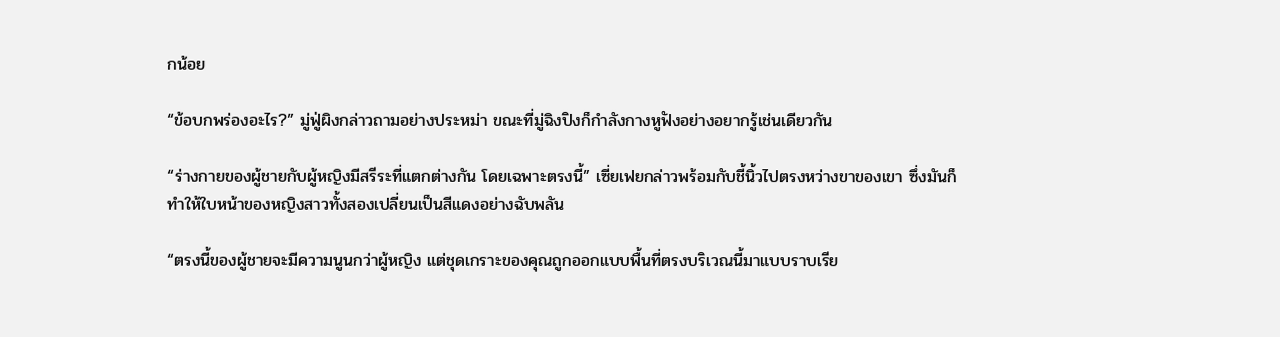กน้อย

“ข้อบกพร่องอะไร?” มู่ฟู่ผิงกล่าวถามอย่างประหม่า ขณะที่มู่ฉิงปิงก็กำลังกางหูฟังอย่างอยากรู้เช่นเดียวกัน

“ร่างกายของผู้ชายกับผู้หญิงมีสรีระที่แตกต่างกัน โดยเฉพาะตรงนี้” เซี่ยเฟยกล่าวพร้อมกับชี้นิ้วไปตรงหว่างขาของเขา ซึ่งมันก็ทำให้ใบหน้าของหญิงสาวทั้งสองเปลี่ยนเป็นสีแดงอย่างฉับพลัน

“ตรงนี้ของผู้ชายจะมีความนูนกว่าผู้หญิง แต่ชุดเกราะของคุณถูกออกแบบพื้นที่ตรงบริเวณนี้มาแบบราบเรีย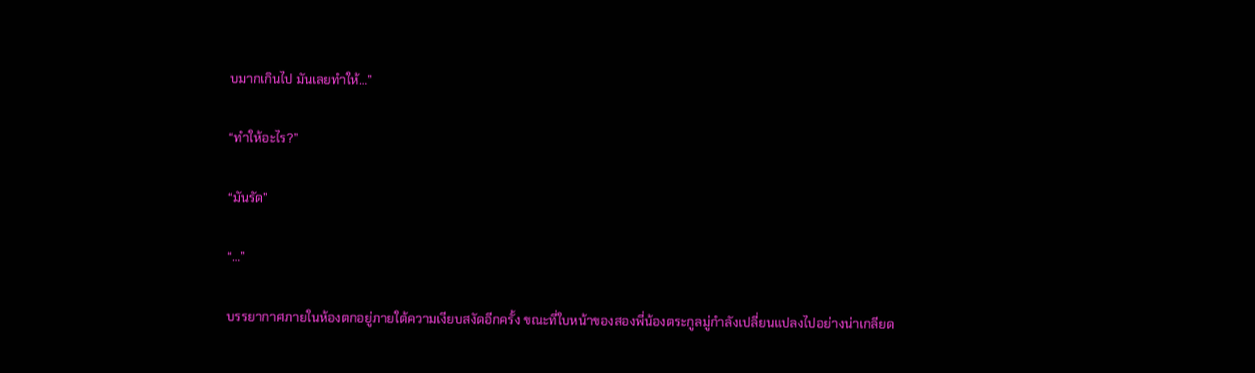บมากเกินไป มันเลยทำให้…”

“ทำให้อะไร?”

“มันรัด”

“…”

บรรยากาศภายในห้องตกอยู่ภายใต้ความเงียบสงัดอีกครั้ง ขณะที่ใบหน้าของสองพี่น้องตระกูลมู่กำลังเปลี่ยนแปลงไปอย่างน่าเกลียด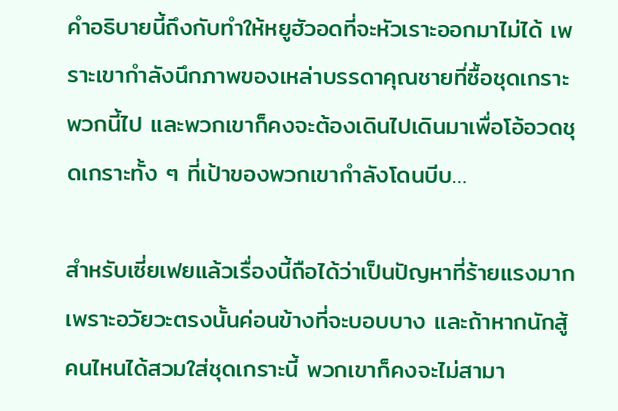คำอธิบายนี้ถึงกับทำให้หยูฮัวอดที่จะหัวเราะออกมาไม่ได้ เพราะเขากำลังนึกภาพของเหล่าบรรดาคุณชายที่ซื้อชุดเกราะพวกนี้ไป และพวกเขาก็คงจะต้องเดินไปเดินมาเพื่อโอ้อวดชุดเกราะทั้ง ๆ ที่เป้าของพวกเขากำลังโดนบีบ…

สำหรับเซี่ยเฟยแล้วเรื่องนี้ถือได้ว่าเป็นปัญหาที่ร้ายแรงมาก เพราะอวัยวะตรงนั้นค่อนข้างที่จะบอบบาง และถ้าหากนักสู้คนไหนได้สวมใส่ชุดเกราะนี้ พวกเขาก็คงจะไม่สามา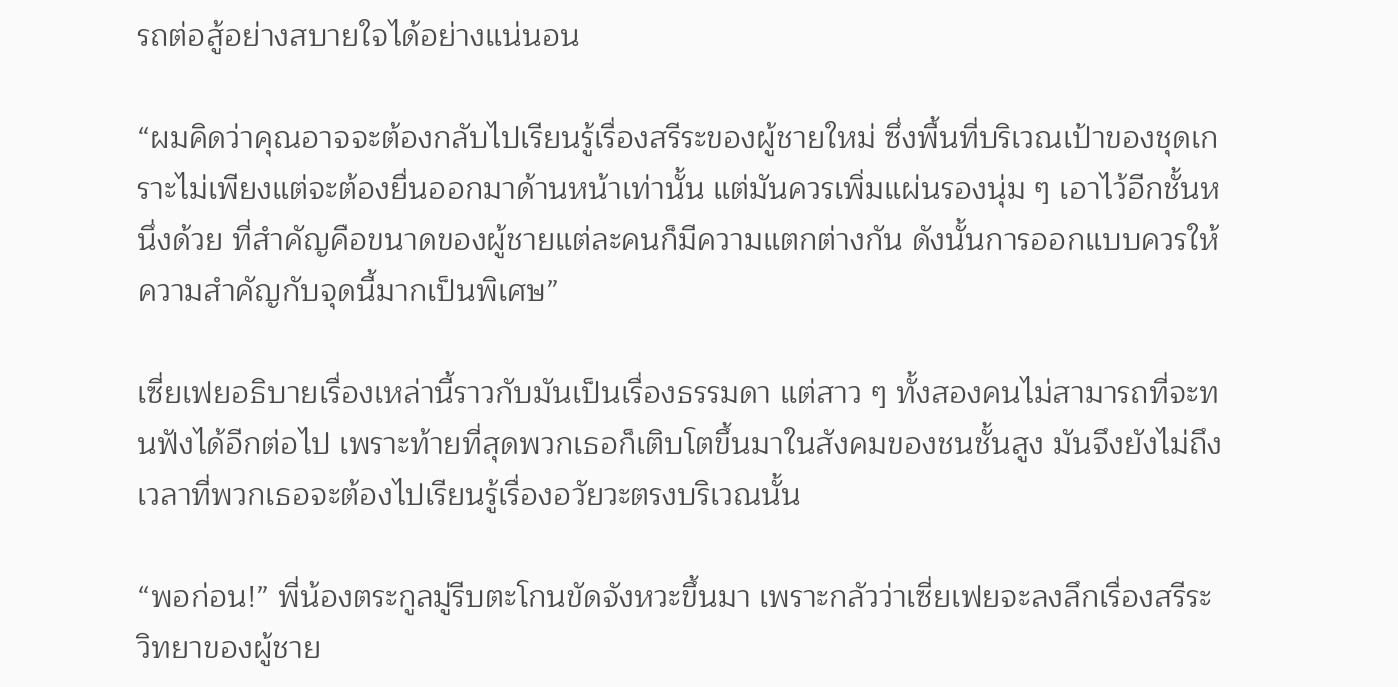รถต่อสู้อย่างสบายใจได้อย่างแน่นอน

“ผมคิดว่าคุณอาจจะต้องกลับไปเรียนรู้เรื่องสรีระของผู้ชายใหม่ ซึ่งพื้นที่บริเวณเป้าของชุดเกราะไม่เพียงแต่จะต้องยื่นออกมาด้านหน้าเท่านั้น แต่มันควรเพิ่มแผ่นรองนุ่ม ๆ เอาไว้อีกชั้นหนึ่งด้วย ที่สำคัญคือขนาดของผู้ชายแต่ละคนก็มีความแตกต่างกัน ดังนั้นการออกแบบควรให้ความสำคัญกับจุดนี้มากเป็นพิเศษ”

เซี่ยเฟยอธิบายเรื่องเหล่านี้ราวกับมันเป็นเรื่องธรรมดา แต่สาว ๆ ทั้งสองคนไม่สามารถที่จะทนฟังได้อีกต่อไป เพราะท้ายที่สุดพวกเธอก็เติบโตขึ้นมาในสังคมของชนชั้นสูง มันจึงยังไม่ถึงเวลาที่พวกเธอจะต้องไปเรียนรู้เรื่องอวัยวะตรงบริเวณนั้น

“พอก่อน!” พี่น้องตระกูลมู่รีบตะโกนขัดจังหวะขึ้นมา เพราะกลัวว่าเซี่ยเฟยจะลงลึกเรื่องสรีระวิทยาของผู้ชาย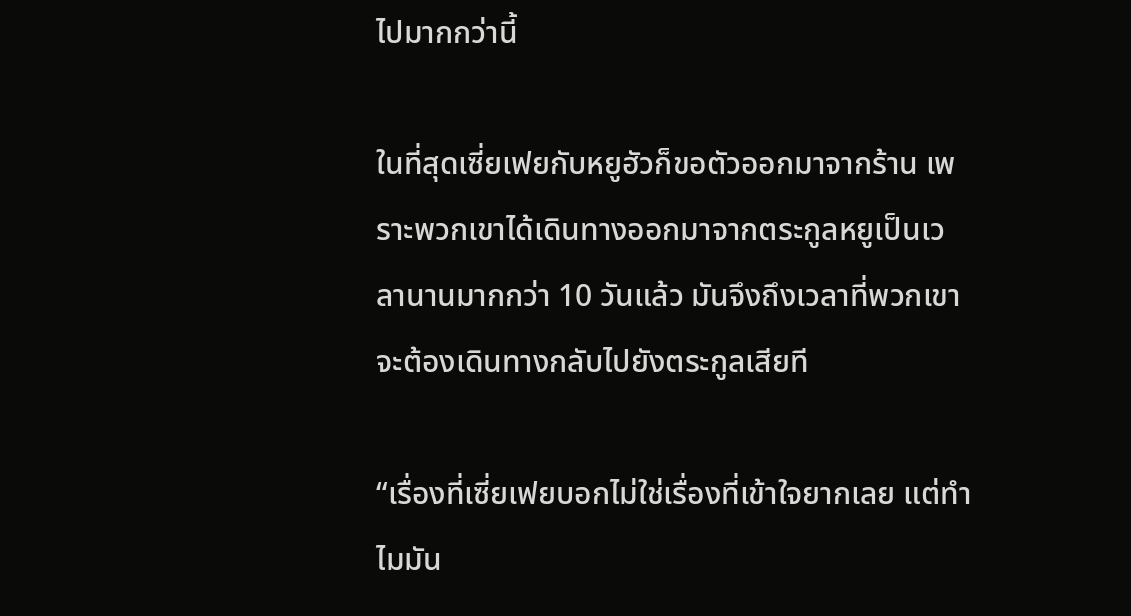ไปมากกว่านี้

ในที่สุดเซี่ยเฟยกับหยูฮัวก็ขอตัวออกมาจากร้าน เพราะพวกเขาได้เดินทางออกมาจากตระกูลหยูเป็นเวลานานมากกว่า 10 วันแล้ว มันจึงถึงเวลาที่พวกเขาจะต้องเดินทางกลับไปยังตระกูลเสียที

“เรื่องที่เซี่ยเฟยบอกไม่ใช่เรื่องที่เข้าใจยากเลย แต่ทำไมมัน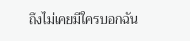ถึงไม่เคยมีใครบอกฉัน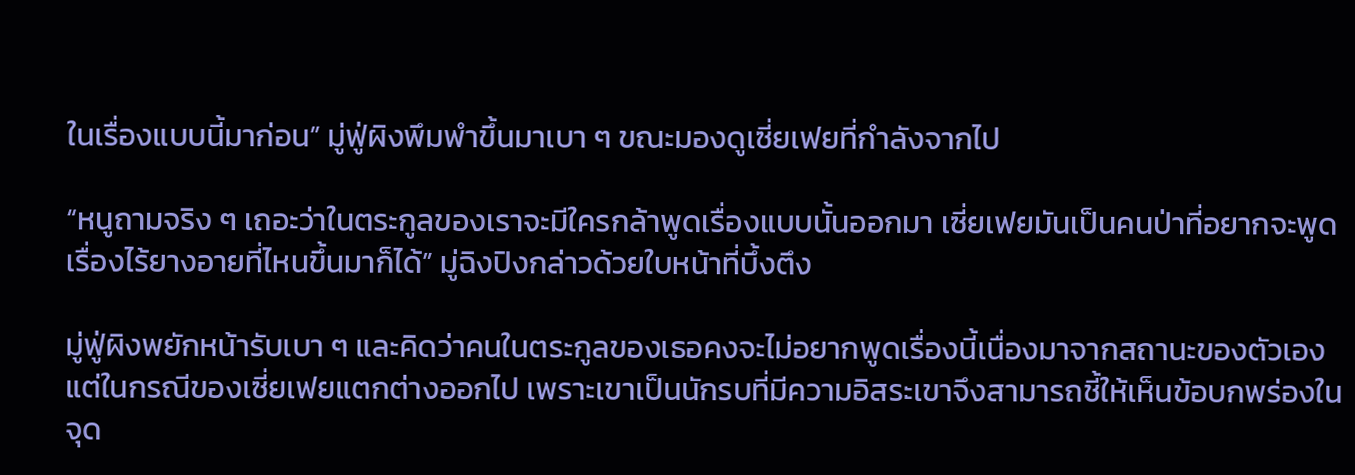ในเรื่องแบบนี้มาก่อน” มู่ฟู่ผิงพึมพำขึ้นมาเบา ๆ ขณะมองดูเซี่ยเฟยที่กำลังจากไป

“หนูถามจริง ๆ เถอะว่าในตระกูลของเราจะมีใครกล้าพูดเรื่องแบบนั้นออกมา เซี่ยเฟยมันเป็นคนป่าที่อยากจะพูดเรื่องไร้ยางอายที่ไหนขึ้นมาก็ได้” มู่ฉิงปิงกล่าวด้วยใบหน้าที่บึ้งตึง

มู่ฟู่ผิงพยักหน้ารับเบา ๆ และคิดว่าคนในตระกูลของเธอคงจะไม่อยากพูดเรื่องนี้เนื่องมาจากสถานะของตัวเอง แต่ในกรณีของเซี่ยเฟยแตกต่างออกไป เพราะเขาเป็นนักรบที่มีความอิสระเขาจึงสามารถชี้ให้เห็นข้อบกพร่องในจุด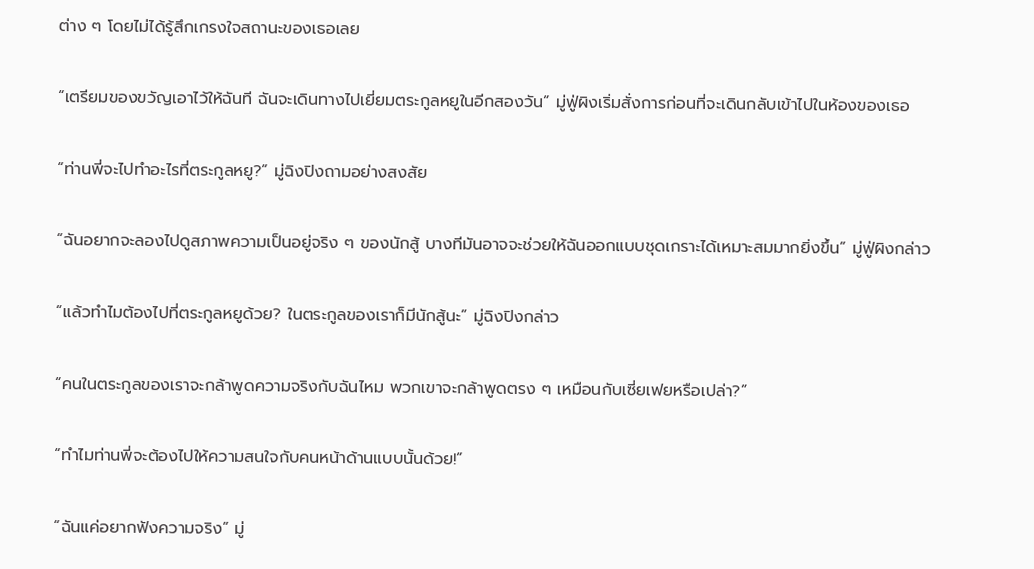ต่าง ๆ โดยไม่ได้รู้สึกเกรงใจสถานะของเธอเลย

“เตรียมของขวัญเอาไว้ให้ฉันที ฉันจะเดินทางไปเยี่ยมตระกูลหยูในอีกสองวัน” มู่ฟู่ผิงเริ่มสั่งการก่อนที่จะเดินกลับเข้าไปในห้องของเธอ

“ท่านพี่จะไปทำอะไรที่ตระกูลหยู?” มู่ฉิงปิงถามอย่างสงสัย

“ฉันอยากจะลองไปดูสภาพความเป็นอยู่จริง ๆ ของนักสู้ บางทีมันอาจจะช่วยให้ฉันออกแบบชุดเกราะได้เหมาะสมมากยิ่งขึ้น” มู่ฟู่ผิงกล่าว

“แล้วทำไมต้องไปที่ตระกูลหยูด้วย? ในตระกูลของเราก็มีนักสู้นะ” มู่ฉิงปิงกล่าว

“คนในตระกูลของเราจะกล้าพูดความจริงกับฉันไหม พวกเขาจะกล้าพูดตรง ๆ เหมือนกับเซี่ยเฟยหรือเปล่า?”

“ทำไมท่านพี่จะต้องไปให้ความสนใจกับคนหน้าด้านแบบนั้นด้วย!”

“ฉันแค่อยากฟังความจริง” มู่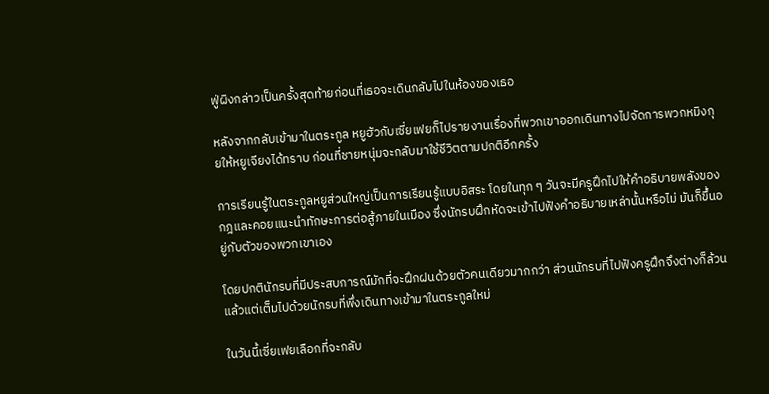ฟู่ผิงกล่าวเป็นครั้งสุดท้ายก่อนที่เธอจะเดินกลับไปในห้องของเธอ

หลังจากกลับเข้ามาในตระกูล หยูฮัวกับเซี่ยเฟยก็ไปรายงานเรื่องที่พวกเขาออกเดินทางไปจัดการพวกหมิงกุยให้หยูเจียงได้ทราบ ก่อนที่ชายหนุ่มจะกลับมาใช้ชีวิตตามปกติอีกครั้ง

การเรียนรู้ในตระกูลหยูส่วนใหญ่เป็นการเรียนรู้แบบอิสระ โดยในทุก ๆ วันจะมีครูฝึกไปให้คำอธิบายพลังของกฎและคอยแนะนำทักษะการต่อสู้ภายในเมือง ซึ่งนักรบฝึกหัดจะเข้าไปฟังคำอธิบายเหล่านั้นหรือไม่ มันก็ขึ้นอยู่กับตัวของพวกเขาเอง

โดยปกตินักรบที่มีประสบการณ์มักที่จะฝึกฝนด้วยตัวคนเดียวมากกว่า ส่วนนักรบที่ไปฟังครูฝึกจึงต่างก็ล้วนแล้วแต่เต็มไปด้วยนักรบที่พึ่งเดินทางเข้ามาในตระกูลใหม่

ในวันนี้เซี่ยเฟยเลือกที่จะกลับ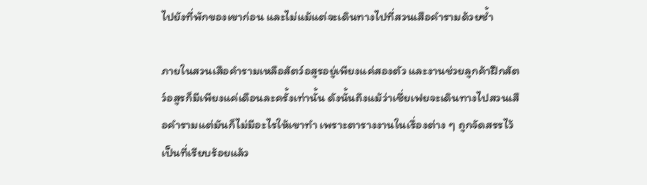ไปยังที่พักของเขาก่อน และไม่แม้แต่จะเดินทางไปที่สวนเสือคำรามด้วยซ้ำ

ภายในสวนเสือคำรามเหลือสัตว์อสูรอยู่เพียงแค่สองตัว และงานช่วยลูกค้าฝึกสัตว์อสูรก็มีเพียงแค่เดือนละครั้งเท่านั้น ดังนั้นถึงแม้ว่าเซี่ยเฟยจะเดินทางไปสวนเสือคำรามแต่มันก็ไม่มีอะไรให้เขาทำ เพราะตารางงานในเรื่องต่าง ๆ ถูกจัดสรรไว้เป็นที่เรียบร้อยแล้ว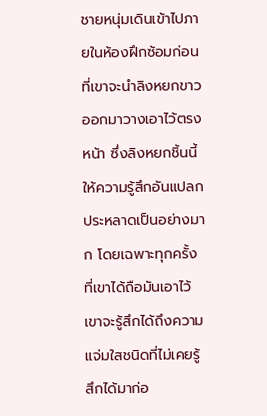ชายหนุ่มเดินเข้าไปภายในห้องฝึกซ้อมก่อนที่เขาจะนำลิงหยกขาวออกมาวางเอาไว้ตรงหน้า ซึ่งลิงหยกชิ้นนี้ให้ความรู้สึกอันแปลกประหลาดเป็นอย่างมาก โดยเฉพาะทุกครั้งที่เขาได้ถือมันเอาไว้เขาจะรู้สึกได้ถึงความแจ่มใสชนิดที่ไม่เคยรู้สึกได้มาก่อ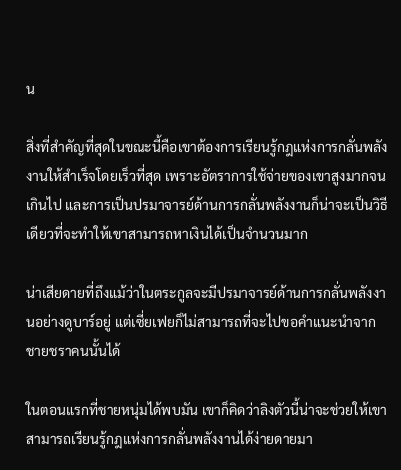น

สิ่งที่สำคัญที่สุดในขณะนี้คือเขาต้องการเรียนรู้กฎแห่งการกลั่นพลังงานให้สำเร็จโดยเร็วที่สุด เพราะอัตราการใช้จ่ายของเขาสูงมากจนเกินไป และการเป็นปรมาจารย์ด้านการกลั่นพลังงานก็น่าจะเป็นวิธีเดียวที่จะทำให้เขาสามารถหาเงินได้เป็นจำนวนมาก

น่าเสียดายที่ถึงแม้ว่าในตระกูลจะมีปรมาจารย์ด้านการกลั่นพลังงานอย่างดูบาร์อยู่ แต่เซี่ยเฟยก็ไม่สามารถที่จะไปขอคำแนะนำจากชายชราคนนั้นได้

ในตอนแรกที่ชายหนุ่มได้พบมัน เขาก็คิดว่าลิงตัวนี้น่าจะช่วยให้เขาสามารถเรียนรู้กฎแห่งการกลั่นพลังงานได้ง่ายดายมา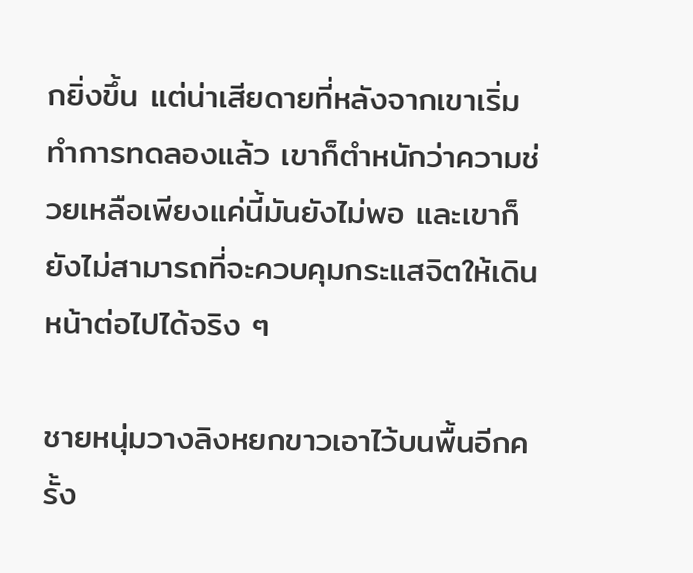กยิ่งขึ้น แต่น่าเสียดายที่หลังจากเขาเริ่มทำการทดลองแล้ว เขาก็ตำหนักว่าความช่วยเหลือเพียงแค่นี้มันยังไม่พอ และเขาก็ยังไม่สามารถที่จะควบคุมกระแสจิตให้เดินหน้าต่อไปได้จริง ๆ

ชายหนุ่มวางลิงหยกขาวเอาไว้บนพื้นอีกครั้ง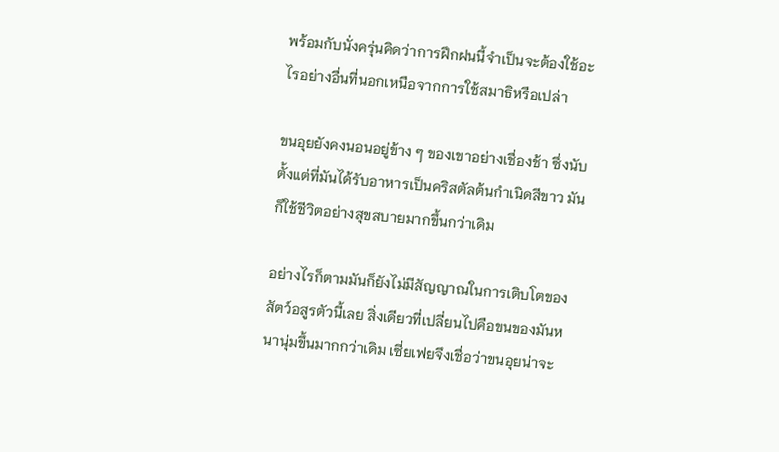พร้อมกับนั่งครุ่นคิดว่าการฝึกฝนนี้จำเป็นจะต้องใช้อะไรอย่างอื่นที่นอกเหนือจากการใช้สมาธิหรือเปล่า

ขนอุยยังคงนอนอยู่ข้าง ๆ ของเขาอย่างเชื่องช้า ซึ่งนับตั้งแต่ที่มันได้รับอาหารเป็นคริสตัลต้นกำเนิดสีขาว มันก็ใช้ชีวิตอย่างสุขสบายมากขึ้นกว่าเดิม

อย่างไรก็ตามมันก็ยังไม่มีสัญญาณในการเติบโตของสัตว์อสูรตัวนี้เลย สิ่งเดียวที่เปลี่ยนไปคือขนของมันหนานุ่มขึ้นมากกว่าเดิม เซี่ยเฟยจึงเชื่อว่าขนอุยน่าจะ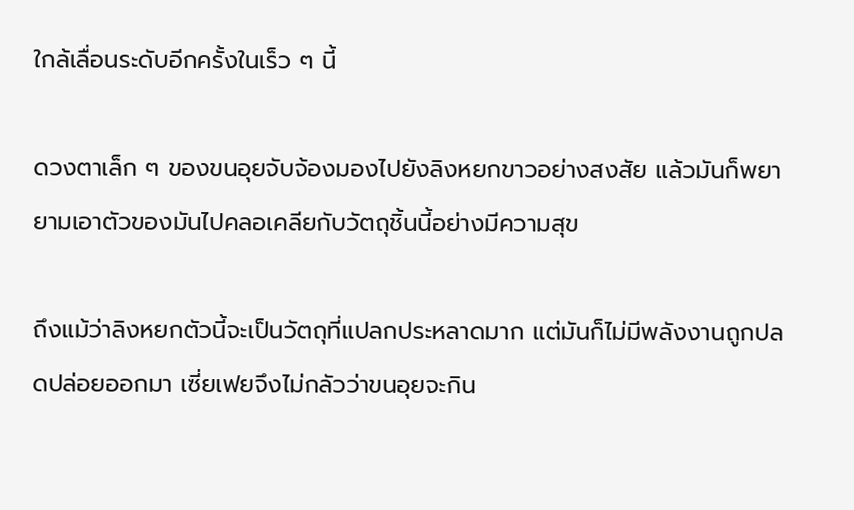ใกล้เลื่อนระดับอีกครั้งในเร็ว ๆ นี้

ดวงตาเล็ก ๆ ของขนอุยจับจ้องมองไปยังลิงหยกขาวอย่างสงสัย แล้วมันก็พยายามเอาตัวของมันไปคลอเคลียกับวัตถุชิ้นนี้อย่างมีความสุข

ถึงแม้ว่าลิงหยกตัวนี้จะเป็นวัตถุที่แปลกประหลาดมาก แต่มันก็ไม่มีพลังงานถูกปลดปล่อยออกมา เซี่ยเฟยจึงไม่กลัวว่าขนอุยจะกิน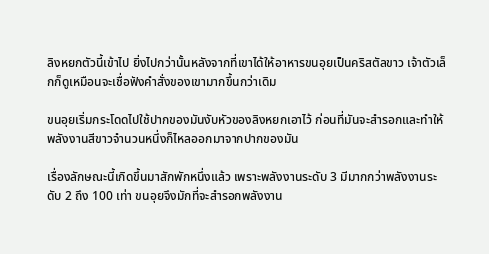ลิงหยกตัวนี้เข้าไป ยิ่งไปกว่านั้นหลังจากที่เขาได้ให้อาหารขนอุยเป็นคริสตัลขาว เจ้าตัวเล็กก็ดูเหมือนจะเชื่อฟังคำสั่งของเขามากขึ้นกว่าเดิม

ขนอุยเริ่มกระโดดไปใช้ปากของมันงับหัวของลิงหยกเอาไว้ ก่อนที่มันจะสำรอกและทำให้พลังงานสีขาวจำนวนหนึ่งก็ไหลออกมาจากปากของมัน

เรื่องลักษณะนี้เกิดขึ้นมาสักพักหนึ่งแล้ว เพราะพลังงานระดับ 3 มีมากกว่าพลังงานระดับ 2 ถึง 100 เท่า ขนอุยจึงมักที่จะสำรอกพลังงาน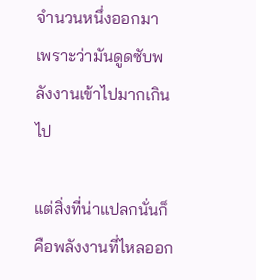จำนวนหนึ่งออกมา เพราะว่ามันดูดซับพลังงานเข้าไปมากเกินไป

แต่สิ่งที่น่าแปลกนั่นก็คือพลังงานที่ไหลออก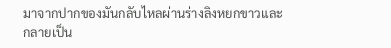มาจากปากของมันกลับไหลผ่านร่างลิงหยกขาวและกลายเป็น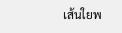เส้นใยพ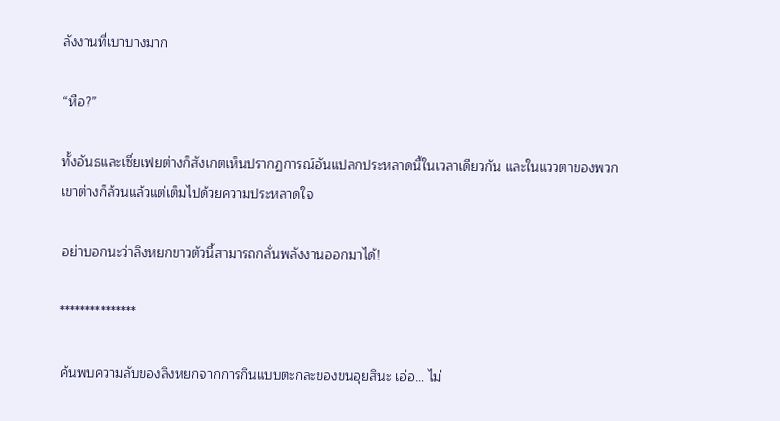ลังงานที่เบาบางมาก

“หือ?”

ทั้งอันธและเซี่ยเฟยต่างก็สังเกตเห็นปรากฏการณ์อันแปลกประหลาดนี้ในเวลาเดียวกัน และในแววตาของพวกเขาต่างก็ล้วนแล้วแต่เต็มไปด้วยความประหลาดใจ

อย่าบอกนะว่าลิงหยกขาวตัวนี้สามารถกลั่นพลังงานออกมาได้!

***************

ค้นพบความลับของลิงหยกจากการกินแบบตะกละของขนอุยสินะ เอ่อ… ไม่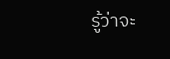รู้ว่าจะ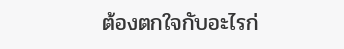ต้องตกใจกับอะไรก่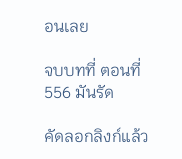อนเลย

จบบทที่ ตอนที่ 556 มันรัด

คัดลอกลิงก์แล้ว